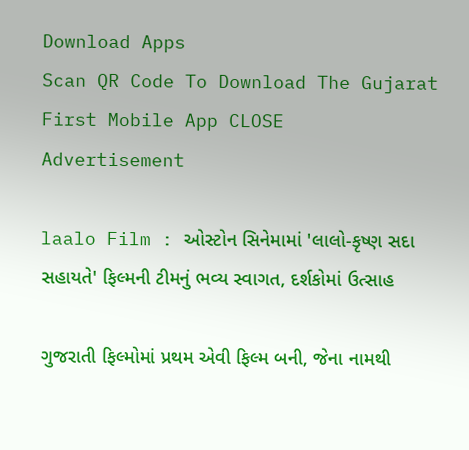Download Apps
Scan QR Code To Download The Gujarat First Mobile App CLOSE
Advertisement

laalo Film : ઓસ્ટોન સિનેમામાં 'લાલો-કૃષ્ણ સદા સહાયતે' ફિલ્મની ટીમનું ભવ્ય સ્વાગત, દર્શકોમાં ઉત્સાહ

ગુજરાતી ફિલ્મોમાં પ્રથમ એવી ફિલ્મ બની, જેના નામથી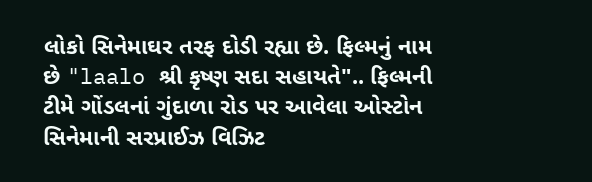લોકો સિનેમાઘર તરફ દોડી રહ્યા છે. ફિલ્મનું નામ છે "laalo શ્રી કૃષ્ણ સદા સહાયતે".. ફિલ્મની ટીમે ગોંડલનાં ગુંદાળા રોડ પર આવેલા ઓસ્ટોન સિનેમાની સરપ્રાઈઝ વિઝિટ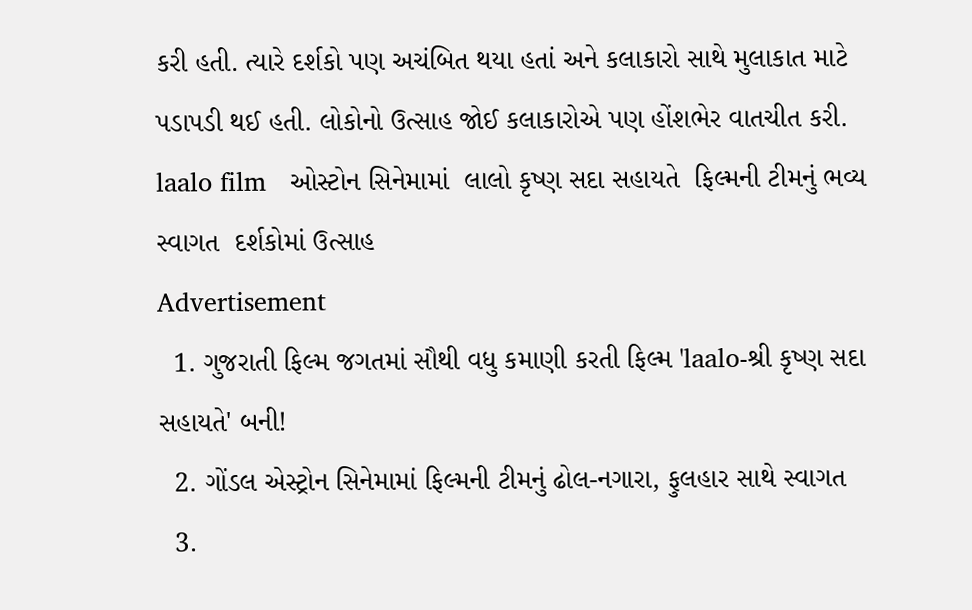કરી હતી. ત્યારે દર્શકો પણ અચંબિત થયા હતાં અને કલાકારો સાથે મુલાકાત માટે પડાપડી થઈ હતી. લોકોનો ઉત્સાહ જોઈ કલાકારોએ પણ હોંશભેર વાતચીત કરી.
laalo film   ઓસ્ટોન સિનેમામાં  લાલો કૃષ્ણ સદા સહાયતે  ફિલ્મની ટીમનું ભવ્ય સ્વાગત  દર્શકોમાં ઉત્સાહ
Advertisement
  1. ગુજરાતી ફિલ્મ જગતમાં સૌથી વધુ કમાણી કરતી ફિલ્મ 'laalo-શ્રી કૃષ્ણ સદા સહાયતે' બની!
  2. ગોંડલ એસ્ટ્રોન સિનેમામાં ફિલ્મની ટીમનું ઢોલ-નગારા, ફુલહાર સાથે સ્વાગત
  3.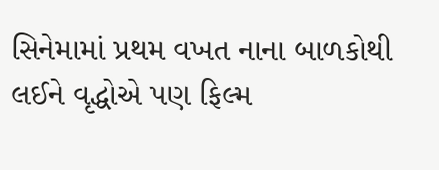સિનેમામાં પ્રથમ વખત નાના બાળકોથી લઈને વૃદ્ધોએ પણ ફિલ્મ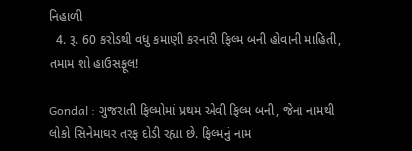નિહાળી
  4. રૂ. 60 કરોડથી વધુ કમાણી કરનારી ફિલ્મ બની હોવાની માહિતી, તમામ શો હાઉસફૂલ!

Gondal : ગુજરાતી ફિલ્મોમાં પ્રથમ એવી ફિલ્મ બની, જેના નામથી લોકો સિનેમાઘર તરફ દોડી રહ્યા છે. ફિલ્મનું નામ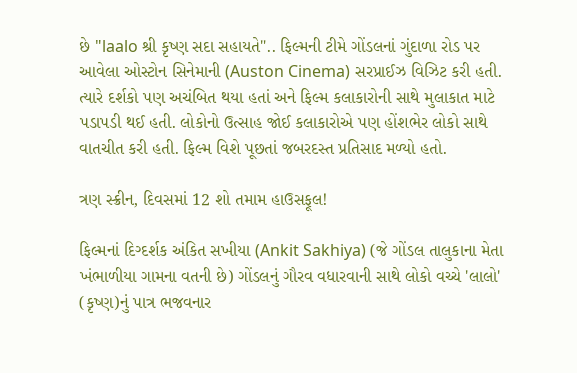છે "laalo શ્રી કૃષ્ણ સદા સહાયતે".. ફિલ્મની ટીમે ગોંડલનાં ગુંદાળા રોડ પર આવેલા ઓસ્ટોન સિનેમાની (Auston Cinema) સરપ્રાઈઝ વિઝિટ કરી હતી. ત્યારે દર્શકો પણ અચંબિત થયા હતાં અને ફિલ્મ કલાકારોની સાથે મુલાકાત માટે પડાપડી થઈ હતી. લોકોનો ઉત્સાહ જોઈ કલાકારોએ પણ હોંશભેર લોકો સાથે વાતચીત કરી હતી. ફિલ્મ વિશે પૂછતાં જબરદસ્ત પ્રતિસાદ મળ્યો હતો.

ત્રણ સ્ક્રીન, દિવસમાં 12 શો તમામ હાઉસફૂલ!

ફિલ્મનાં દિગ્દર્શક અંકિત સખીયા (Ankit Sakhiya) (જે ગોંડલ તાલુકાના મેતા ખંભાળીયા ગામના વતની છે) ગોંડલનું ગૌરવ વધારવાની સાથે લોકો વચ્ચે 'લાલો' (કૃષ્ણ)નું પાત્ર ભજવનાર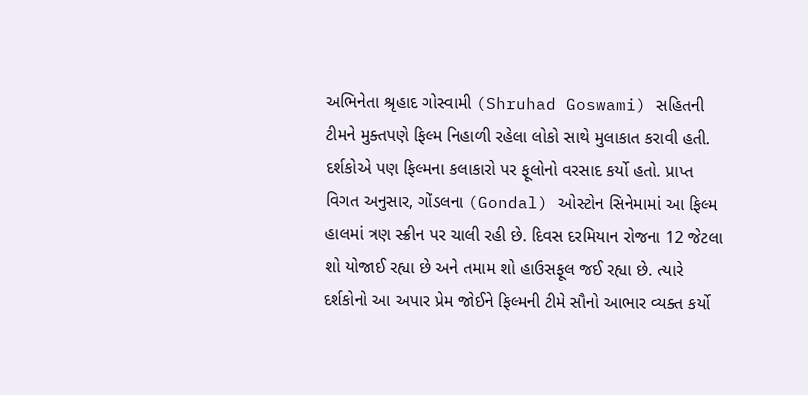અભિનેતા શ્રૃહાદ ગોસ્વામી (Shruhad Goswami) સહિતની ટીમને મુક્તપણે ફિલ્મ નિહાળી રહેલા લોકો સાથે મુલાકાત કરાવી હતી. દર્શકોએ પણ ફિલ્મના કલાકારો પર ફૂલોનો વરસાદ કર્યો હતો. પ્રાપ્ત વિગત અનુસાર, ગોંડલના (Gondal) ઓસ્ટોન સિનેમામાં આ ફિલ્મ હાલમાં ત્રણ સ્ક્રીન પર ચાલી રહી છે. દિવસ દરમિયાન રોજના 12 જેટલા શો યોજાઈ રહ્યા છે અને તમામ શો હાઉસફૂલ જઈ રહ્યા છે. ત્યારે દર્શકોનો આ અપાર પ્રેમ જોઈને ફિલ્મની ટીમે સૌનો આભાર વ્યક્ત કર્યો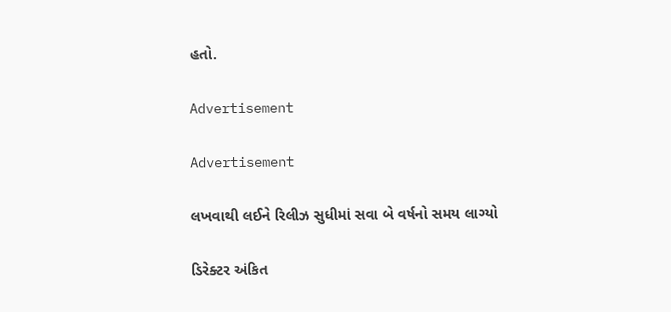હતો.

Advertisement

Advertisement

લખવાથી લઈને રિલીઝ સુધીમાં સવા બે વર્ષનો સમય લાગ્યો

ડિરેક્ટર અંકિત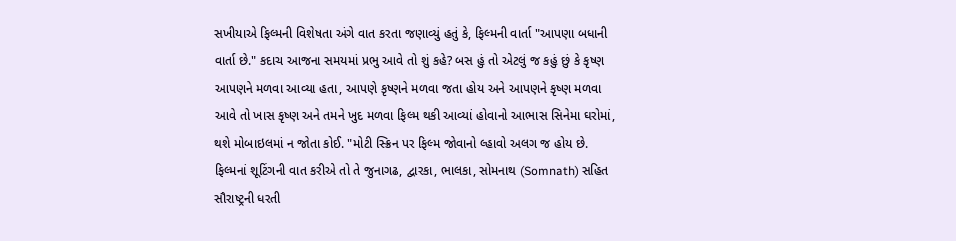સખીયાએ ફિલ્મની વિશેષતા અંગે વાત કરતા જણાવ્યું હતું કે, ફિલ્મની વાર્તા "આપણા બધાની વાર્તા છે." કદાચ આજના સમયમાં પ્રભુ આવે તો શું કહે? બસ હું તો એટલું જ કહું છું કે કૃષ્ણ આપણને મળવા આવ્યા હતા, આપણે કૃષ્ણને મળવા જતા હોય અને આપણને કૃષ્ણ મળવા આવે તો ખાસ કૃષ્ણ અને તમને ખુદ મળવા ફિલ્મ થકી આવ્યાં હોવાનો આભાસ સિનેમા ઘરોમાં, થશે મોબાઇલમાં ન જોતા કોઈ. "મોટી સ્ક્રિન પર ફિલ્મ જોવાનો લ્હાવો અલગ જ હોય છે. ફિલ્મનાં શૂટિંગની વાત કરીએ તો તે જુનાગઢ, દ્વારકા, ભાલકા, સોમનાથ (Somnath) સહિત સૌરાષ્ટ્રની ધરતી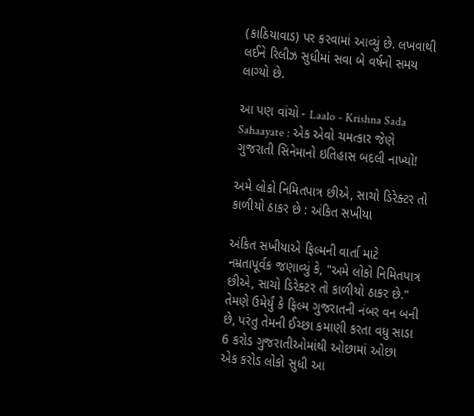(કાઠિયાવાડ) પર કરવામાં આવ્યું છે. લખવાથી લઈને રિલીઝ સુધીમાં સવા બે વર્ષનો સમય લાગ્યો છે.

આ પણ વાંચો - Laalo - Krishna Sada Sahaayate : એક એવો ચમત્કાર જેણે ગુજરાતી સિનેમાનો ઇતિહાસ બદલી નાખ્યો!

અમે લોકો નિમિતપાત્ર છીએ, સાચો ડિરેક્ટર તો કાળીયો ઠાકર છે : અંકિત સખીયા

અંકિત સખીયાએ ફિલ્મની વાર્તા માટે નમ્રતાપૂર્વક જણાવ્યું કે, "અમે લોકો નિમિતપાત્ર છીએ, સાચો ડિરેક્ટર તો કાળીયો ઠાકર છે." તેમણે ઉમેર્યું કે ફિલ્મ ગુજરાતની નંબર વન બની છે, પરંતુ તેમની ઈચ્છા કમાણી કરતા વધુ સાડા 6 કરોડ ગુજરાતીઓમાંથી ઓછામાં ઓછા એક કરોડ લોકો સુધી આ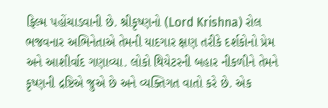ફિલ્મ પહોંચાડવાની છે. શ્રીકૃષ્ણનો (Lord Krishna) રોલ ભજવનાર અભિનેતાએ તેમની યાદગાર ક્ષણ તરીકે દર્શકોનો પ્રેમ અને આશીર્વાદ ગણાવ્યા. લોકો થિયેટરની બહાર નીકળીને તેમને કૃષ્ણની દ્રષ્ટિએ જુએ છે અને વ્યક્તિગત વાતો કરે છે. એક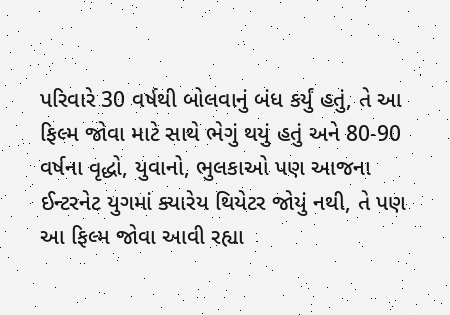પરિવારે 30 વર્ષથી બોલવાનું બંધ કર્યું હતું, તે આ ફિલ્મ જોવા માટે સાથે ભેગું થયું હતું અને 80-90 વર્ષના વૃદ્ધો, યુવાનો, ભુલકાઓ પણ આજના ઈન્ટરનેટ યુગમાં ક્યારેય થિયેટર જોયું નથી, તે પણ આ ફિલ્મ જોવા આવી રહ્યા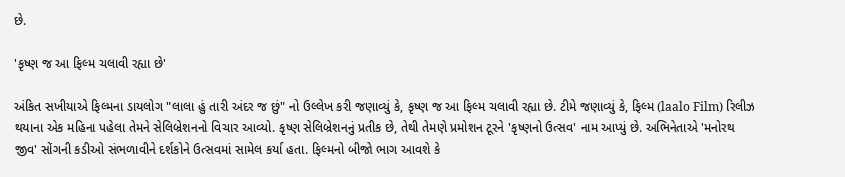છે.

'કૃષ્ણ જ આ ફિલ્મ ચલાવી રહ્યા છે'

અંકિત સખીયાએ ફિલ્મના ડાયલોગ "લાલા હું તારી અંદર જ છું" નો ઉલ્લેખ કરી જણાવ્યું કે, કૃષ્ણ જ આ ફિલ્મ ચલાવી રહ્યા છે. ટીમે જણાવ્યું કે, ફિલ્મ (laalo Film) રિલીઝ થયાના એક મહિના પહેલા તેમને સેલિબ્રેશનનો વિચાર આવ્યો. કૃષ્ણ સેલિબ્રેશનનું પ્રતીક છે, તેથી તેમણે પ્રમોશન ટૂરને 'કૃષ્ણનો ઉત્સવ' નામ આપ્યું છે. અભિનેતાએ 'મનોરથ જીવ' સોંગની કડીઓ સંભળાવીને દર્શકોને ઉત્સવમાં સામેલ કર્યા હતા. ફિલ્મનો બીજો ભાગ આવશે કે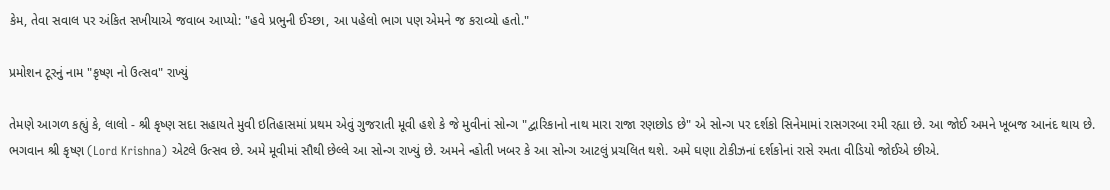કેમ, તેવા સવાલ પર અંકિત સખીયાએ જવાબ આપ્યો: "હવે પ્રભુની ઈચ્છા, આ પહેલો ભાગ પણ એમને જ કરાવ્યો હતો."

પ્રમોશન ટૂરનું નામ "કૃષ્ણ નો ઉત્સવ" રાખ્યું

તેમણે આગળ કહ્યું કે, લાલો - શ્રી કૃષ્ણ સદા સહાયતે મુવી ઇતિહાસમાં પ્રથમ એવું ગુજરાતી મૂવી હશે કે જે મુવીનાં સોન્ગ "દ્વારિકાનો નાથ મારા રાજા રણછોડ છે" એ સોન્ગ પર દર્શકો સિનેમામાં રાસગરબા રમી રહ્યા છે. આ જોઈ અમને ખૂબજ આનંદ થાય છે. ભગવાન શ્રી કૃષ્ણ (Lord Krishna) એટલે ઉત્સવ છે. અમે મૂવીમાં સૌથી છેલ્લે આ સોન્ગ રાખ્યું છે. અમને ન્હોતી ખબર કે આ સોન્ગ આટલું પ્રચલિત થશે. અમે ઘણા ટોકીઝનાં દર્શકોનાં રાસે રમતા વીડિયો જોઈએ છીએ.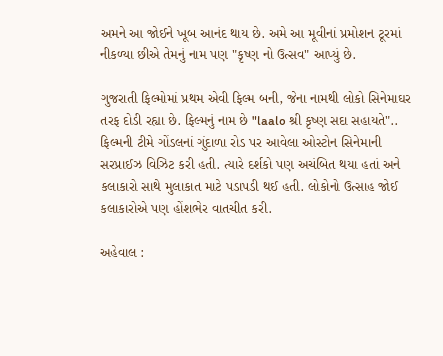અમને આ જોઈને ખૂબ આનંદ થાય છે. અમે આ મૂવીનાં પ્રમોશન ટૂરમાં નીકળ્યા છીએ તેમનું નામ પણ "કૃષ્ણ નો ઉત્સવ" આપ્યું છે.

ગુજરાતી ફિલ્મોમાં પ્રથમ એવી ફિલ્મ બની, જેના નામથી લોકો સિનેમાઘર તરફ દોડી રહ્યા છે. ફિલ્મનું નામ છે "laalo શ્રી કૃષ્ણ સદા સહાયતે".. ફિલ્મની ટીમે ગોંડલનાં ગુંદાળા રોડ પર આવેલા ઓસ્ટોન સિનેમાની સરપ્રાઈઝ વિઝિટ કરી હતી. ત્યારે દર્શકો પણ અચંબિત થયા હતાં અને કલાકારો સાથે મુલાકાત માટે પડાપડી થઈ હતી. લોકોનો ઉત્સાહ જોઈ કલાકારોએ પણ હોંશભેર વાતચીત કરી.

અહેવાલ :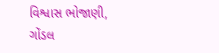વિશ્વાસ ભોજાણી, ગોંડલ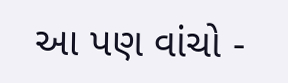આ પણ વાંચો -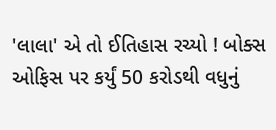'લાલા' એ તો ઈતિહાસ રચ્યો ! બોક્સ ઓફિસ પર કર્યું 50 કરોડથી વધુનું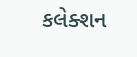કલેક્શન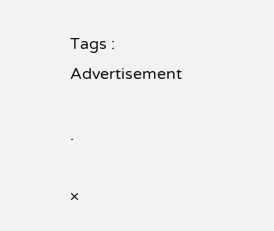Tags :
Advertisement

.

×